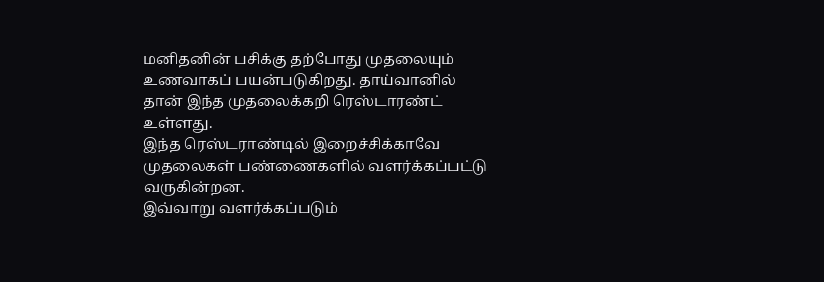மனிதனின் பசிக்கு தற்போது முதலையும் உணவாகப் பயன்படுகிறது. தாய்வானில் தான் இந்த முதலைக்கறி ரெஸ்டாரண்ட் உள்ளது.
இந்த ரெஸ்டராண்டில் இறைச்சிக்காவே முதலைகள் பண்ணைகளில் வளர்க்கப்பட்டு வருகின்றன.
இவ்வாறு வளர்க்கப்படும்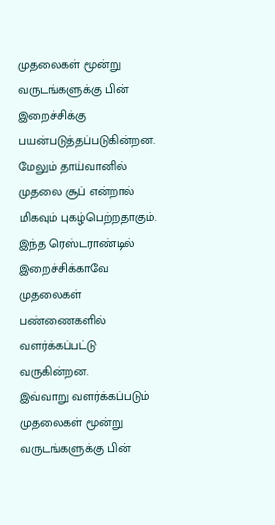முதலைகள் மூன்று வருடங்களுக்கு பின் இறைச்சிக்கு பயன்படுத்தப்படுகின்றன.
மேலும் தாய்வானில் முதலை சூப் என்றால் மிகவும் புகழ்பெற்றதாகும்.
இந்த ரெஸ்டராண்டில் இறைச்சிக்காவே முதலைகள் பண்ணைகளில் வளர்க்கப்பட்டு வருகின்றன.
இவ்வாறு வளர்க்கப்படும் முதலைகள் மூன்று வருடங்களுக்கு பின்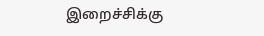இறைச்சிக்கு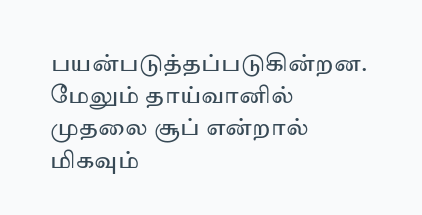பயன்படுத்தப்படுகின்றன.
மேலும் தாய்வானில் முதலை சூப் என்றால் மிகவும்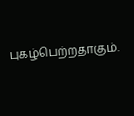புகழ்பெற்றதாகும்.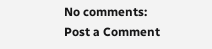No comments:
Post a Comment